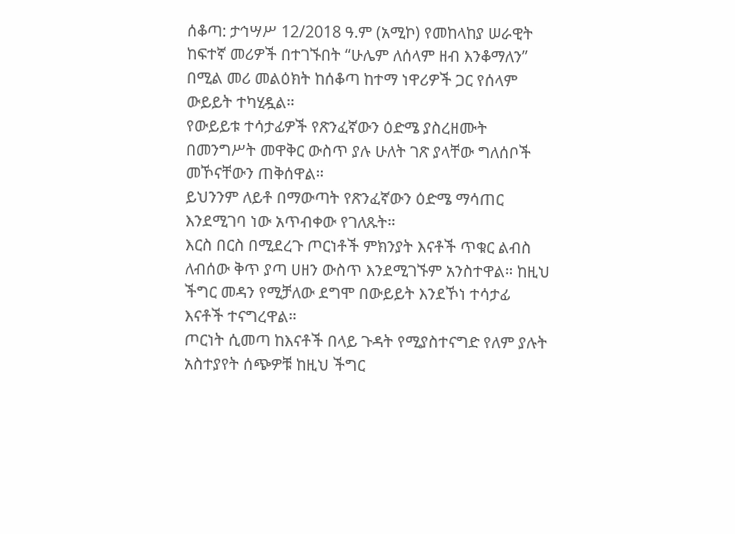ሰቆጣ: ታኅሣሥ 12/2018 ዓ.ም (አሚኮ) የመከላከያ ሠራዊት ከፍተኛ መሪዎች በተገኙበት “ሁሌም ለሰላም ዘብ እንቆማለን” በሚል መሪ መልዕክት ከሰቆጣ ከተማ ነዋሪዎች ጋር የሰላም ውይይት ተካሂዷል።
የውይይቱ ተሳታፊዎች የጽንፈኛውን ዕድሜ ያስረዘሙት በመንግሥት መዋቅር ውስጥ ያሉ ሁለት ገጽ ያላቸው ግለሰቦች መኾናቸውን ጠቅሰዋል።
ይህንንም ለይቶ በማውጣት የጽንፈኛውን ዕድሜ ማሳጠር እንደሚገባ ነው አጥብቀው የገለጹት።
እርስ በርስ በሚደረጉ ጦርነቶች ምክንያት እናቶች ጥቁር ልብስ ለብሰው ቅጥ ያጣ ሀዘን ውስጥ እንደሚገኙም አንስተዋል። ከዚህ ችግር መዳን የሚቻለው ደግሞ በውይይት እንደኾነ ተሳታፊ እናቶች ተናግረዋል።
ጦርነት ሲመጣ ከእናቶች በላይ ጉዳት የሚያስተናግድ የለም ያሉት አስተያየት ሰጭዎቹ ከዚህ ችግር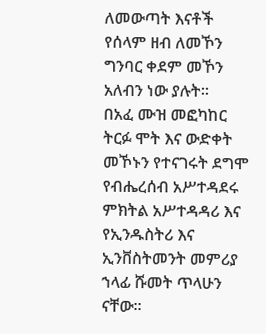ለመውጣት እናቶች የሰላም ዘብ ለመኾን ግንባር ቀደም መኾን አለብን ነው ያሉት።
በአፈ ሙዝ መፎካከር ትርፉ ሞት እና ውድቀት መኾኑን የተናገሩት ደግሞ የብሔረሰብ አሥተዳደሩ ምክትል አሥተዳዳሪ እና የኢንዱስትሪ እና ኢንቨስትመንት መምሪያ ኀላፊ ሹመት ጥላሁን ናቸው።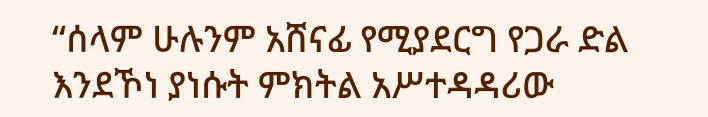“ሰላም ሁሉንም አሸናፊ የሚያደርግ የጋራ ድል እንደኾነ ያነሱት ምክትል አሥተዳዳሪው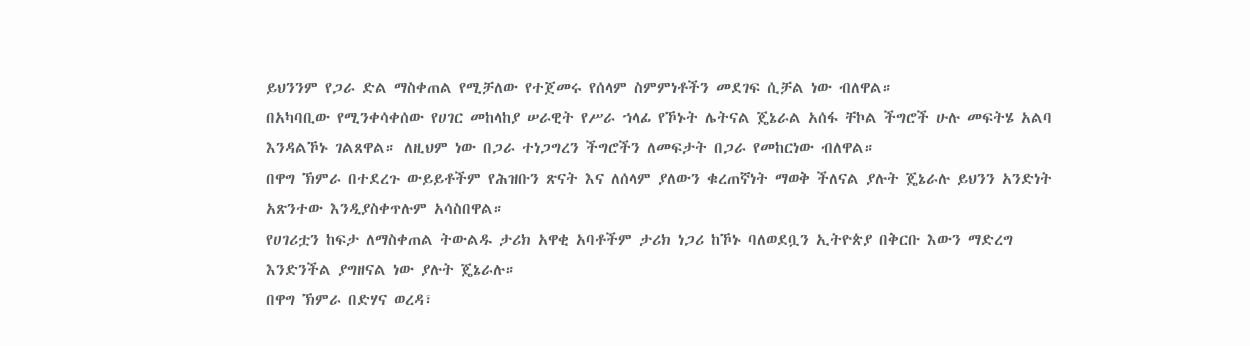ይህንንም የጋራ ድል ማስቀጠል የሚቻለው የተጀመሩ የሰላም ስምምነቶችን መደገፍ ሲቻል ነው ብለዋል።
በአካባቢው የሚንቀሳቀሰው የሀገር መከላከያ ሠራዊት የሥራ ኀላፊ የኾኑት ሌትናል ጄኔራል አሰፋ ቸኮል ችግሮች ሁሉ መፍትሄ አልባ እንዳልኾኑ ገልጸዋል። ለዚህም ነው በጋራ ተነጋግረን ችግሮችን ለመፍታት በጋራ የመከርነው ብለዋል።
በዋግ ኽምራ በተደረጉ ውይይቶችም የሕዝቡን ጽናት እና ለሰላም ያለውን ቁረጠኛነት ማወቅ ችለናል ያሉት ጄኔራሉ ይህንን አንድነት አጽንተው እንዲያስቀጥሉም አሳስበዋል።
የሀገሪቷን ከፍታ ለማስቀጠል ትውልዱ ታሪክ አዋቂ አባቶችም ታሪክ ነጋሪ ከኾኑ ባለወደቧን ኢትዮጵያ በቅርቡ እውን ማድረግ እንድንችል ያግዘናል ነው ያሉት ጄኔራሉ።
በዋግ ኽምራ በድሃና ወረዳ፣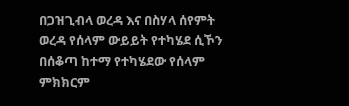በጋዝጊብላ ወረዳ እና በስሃላ ሰየምት ወረዳ የሰላም ውይይት የተካሄደ ሲኾን በሰቆጣ ከተማ የተካሄደው የሰላም ምክክርም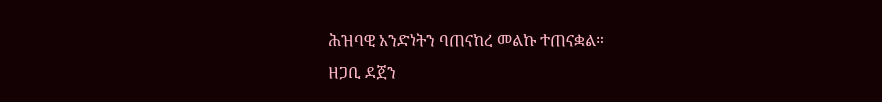ሕዝባዊ አንድነትን ባጠናከረ መልኩ ተጠናቋል።
ዘጋቢ ደጀን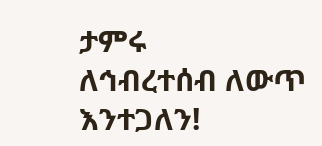ታምሩ
ለኅብረተሰብ ለውጥ እንተጋለን!